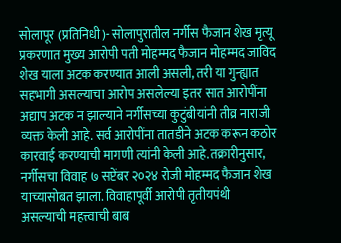सोलापूर (प्रतिनिधी)- सोलापुरातील नर्गीस फैजान शेख मृत्यू प्रकरणात मुख्य आरोपी पती मोहम्मद फैजान मोहम्मद जाविद शेख याला अटक करण्यात आली असली, तरी या गुन्ह्यात सहभागी असल्याचा आरोप असलेल्या इतर सात आरोपींना अद्याप अटक न झाल्याने नर्गीसच्या कुटुंबीयांनी तीव्र नाराजी व्यक्त केली आहे. सर्व आरोपींना तातडीने अटक करून कठोर कारवाई करण्याची मागणी त्यांनी केली आहे.तक्रारीनुसार, नर्गीसचा विवाह ७ सप्टेंबर २०२४ रोजी मोहम्मद फैजान शेख याच्यासोबत झाला. विवाहापूर्वी आरोपी तृतीयपंथी असल्याची महत्त्वाची बाब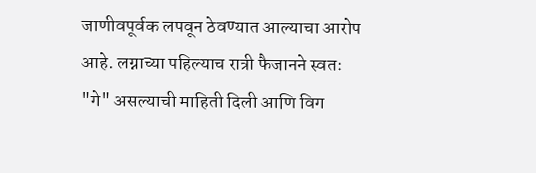जाणीवपूर्वक लपवून ठेवण्यात आल्याचा आरोप आहे. लग्नाच्या पहिल्याच रात्री फैजानने स्वतः "गे" असल्याची माहिती दिली आणि विग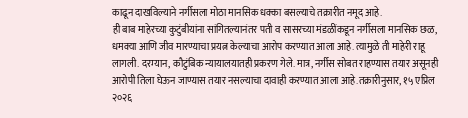काढून दाखविल्याने नर्गीसला मोठा मानसिक धक्का बसल्याचे तक्रारीत नमूद आहे.
ही बाब माहेरच्या कुटुंबीयांना सांगितल्यानंतर पती व सासरच्या मंडळींकडून नर्गीसला मानसिक छळ, धमक्या आणि जीव मारण्याचा प्रयत्न केल्याचा आरोप करण्यात आला आहे. त्यामुळे ती माहेरी राहू लागली. दरम्यान, कौटुंबिक न्यायालयातही प्रकरण गेले. मात्र, नर्गीस सोबत राहण्यास तयार असूनही आरोपी तिला घेऊन जाण्यास तयार नसल्याचा दावाही करण्यात आला आहे.तक्रारीनुसार, १५ एप्रिल २०२६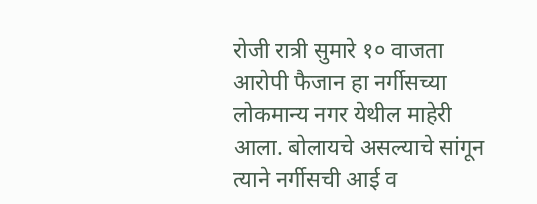रोजी रात्री सुमारे १० वाजता आरोपी फैजान हा नर्गीसच्या लोकमान्य नगर येथील माहेरी आला. बोलायचे असल्याचे सांगून त्याने नर्गीसची आई व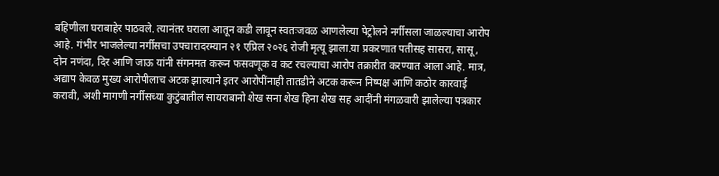बहिणीला घराबाहेर पाठवले. त्यानंतर घराला आतून कडी लावून स्वतःजवळ आणलेल्या पेट्रोलने नर्गीसला जाळल्याचा आरोप आहे. गंभीर भाजलेल्या नर्गीसचा उपचारादरम्यान २१ एप्रिल २०२६ रोजी मृत्यू झाला.या प्रकरणात पतीसह सासरा, सासू, दोन नणंदा, दिर आणि जाऊ यांनी संगनमत करून फसवणूक व कट रचल्याचा आरोप तक्रारीत करण्यात आला आहे. मात्र, अद्याप केवळ मुख्य आरोपीलाच अटक झाल्याने इतर आरोपींनाही तातडीने अटक करून निष्पक्ष आणि कठोर कारवाई करावी, अशी मागणी नर्गीसच्या कुटुंबातील सायराबानो शेख सना शेख हिना शेख सह आदींनी मंगळवारी झालेल्या पत्रकार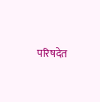परिषदेत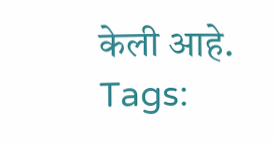केली आहे.
Tags: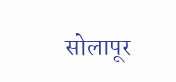सोलापूर